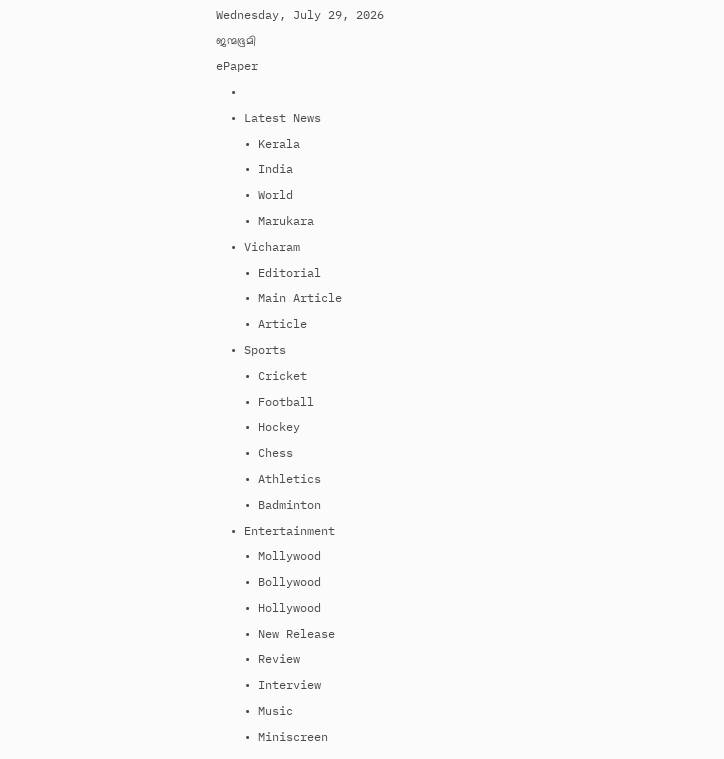Wednesday, July 29, 2026
ജന്മഭൂമി
ePaper
  •
  • Latest News
    • Kerala
    • India
    • World
    • Marukara
  • Vicharam
    • Editorial
    • Main Article
    • Article
  • Sports
    • Cricket
    • Football
    • Hockey
    • Chess
    • Athletics
    • Badminton
  • Entertainment
    • Mollywood
    • Bollywood
    • Hollywood
    • New Release
    • Review
    • Interview
    • Music
    • Miniscreen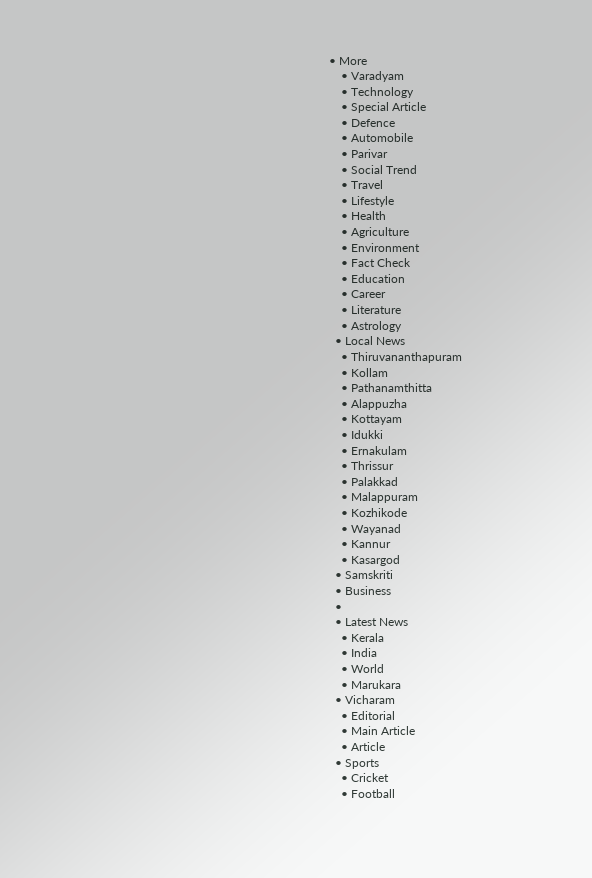• More
    • Varadyam
    • Technology
    • Special Article
    • Defence
    • Automobile
    • Parivar
    • Social Trend
    • Travel
    • Lifestyle
    • Health
    • Agriculture
    • Environment
    • Fact Check
    • Education
    • Career
    • Literature
    • Astrology
  • Local News
    • Thiruvananthapuram
    • Kollam
    • Pathanamthitta
    • Alappuzha
    • Kottayam
    • Idukki
    • Ernakulam
    • Thrissur
    • Palakkad
    • Malappuram
    • Kozhikode
    • Wayanad
    • Kannur
    • Kasargod
  • Samskriti
  • Business
  •
  • Latest News
    • Kerala
    • India
    • World
    • Marukara
  • Vicharam
    • Editorial
    • Main Article
    • Article
  • Sports
    • Cricket
    • Football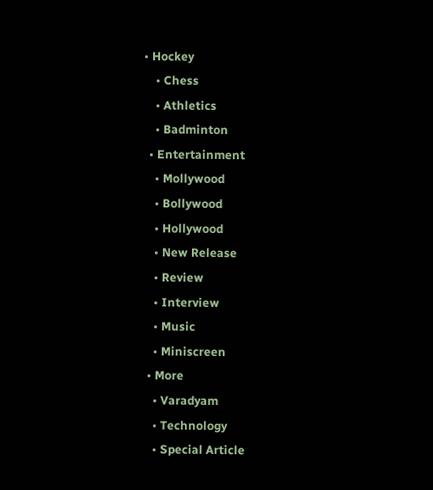• Hockey
    • Chess
    • Athletics
    • Badminton
  • Entertainment
    • Mollywood
    • Bollywood
    • Hollywood
    • New Release
    • Review
    • Interview
    • Music
    • Miniscreen
  • More
    • Varadyam
    • Technology
    • Special Article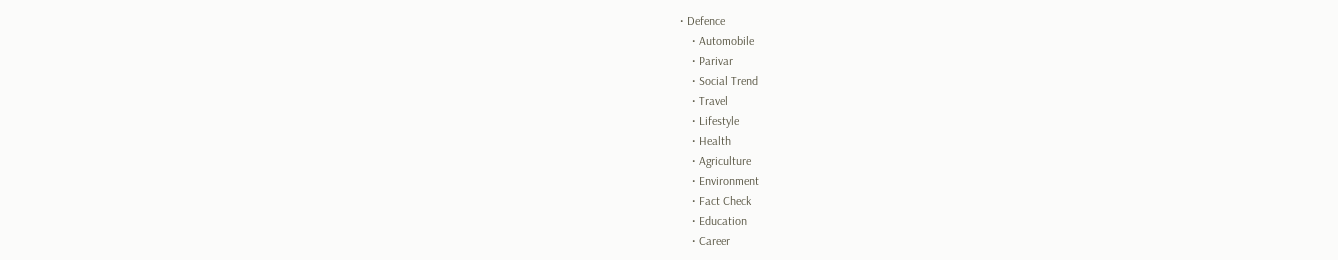• Defence
    • Automobile
    • Parivar
    • Social Trend
    • Travel
    • Lifestyle
    • Health
    • Agriculture
    • Environment
    • Fact Check
    • Education
    • Career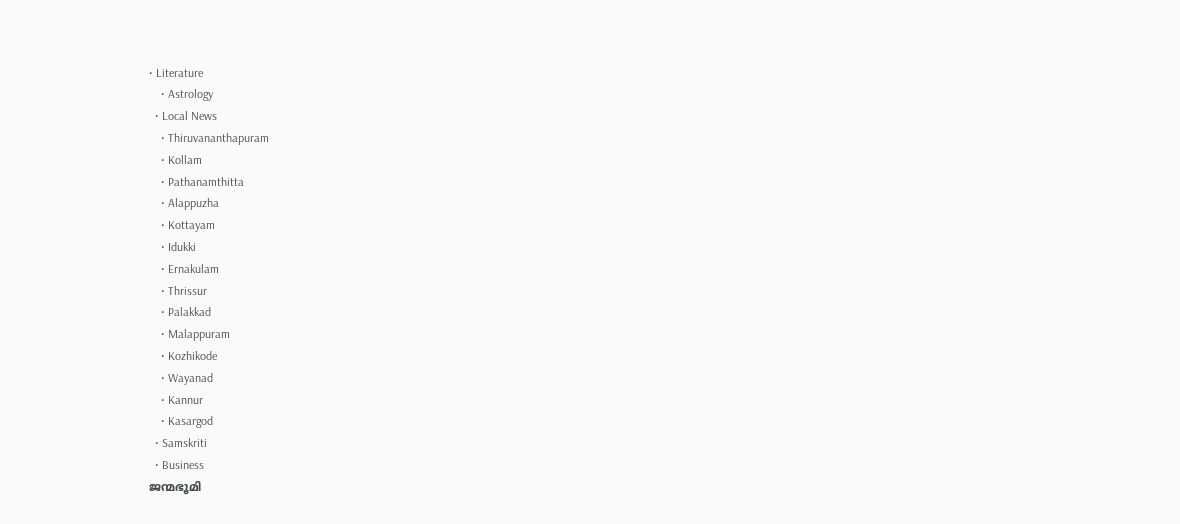• Literature
    • Astrology
  • Local News
    • Thiruvananthapuram
    • Kollam
    • Pathanamthitta
    • Alappuzha
    • Kottayam
    • Idukki
    • Ernakulam
    • Thrissur
    • Palakkad
    • Malappuram
    • Kozhikode
    • Wayanad
    • Kannur
    • Kasargod
  • Samskriti
  • Business
ജന്മഭൂമി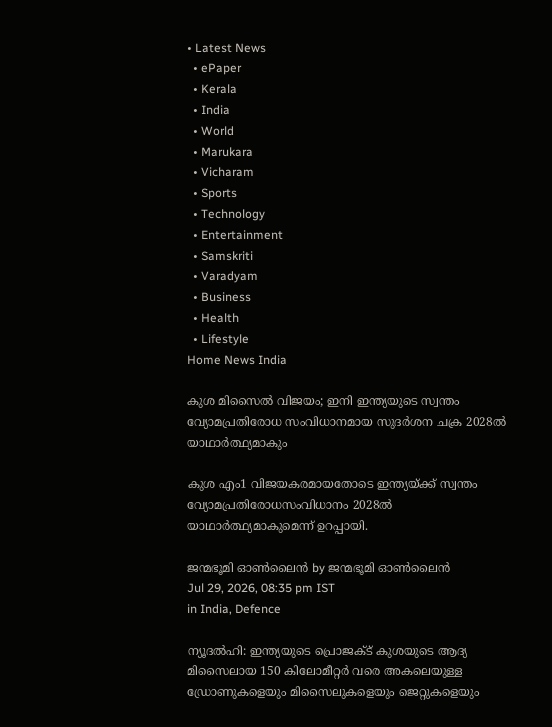• Latest News
  • ePaper
  • Kerala
  • India
  • World
  • Marukara
  • Vicharam
  • Sports
  • Technology
  • Entertainment
  • Samskriti
  • Varadyam
  • Business
  • Health
  • Lifestyle
Home News India

കുശ മിസൈല്‍ വിജയം; ഇനി ഇന്ത്യയുടെ സ്വന്തം വ്യോമപ്രതിരോധ സംവിധാനമായ സുദര്‍ശന ചക്ര 2028ല്‍ യാഥാര്‍ത്ഥ്യമാകും

കുശ എം1 വിജയകരമായതോടെ ഇന്ത്യയ്‌ക്ക് സ്വന്തം വ്യോമപ്രതിരോധസംവിധാനം 2028ല്‍ യാഥാര്‍ത്ഥ്യമാകുമെന്ന് ഉറപ്പായി.

ജന്മഭൂമി ഓണ്‍ലൈന്‍ by ജന്മഭൂമി ഓണ്‍ലൈന്‍
Jul 29, 2026, 08:35 pm IST
in India, Defence

ന്യൂദല്‍ഹി: ഇന്ത്യയുടെ പ്രൊജക്ട് കുശയുടെ ആദ്യ മിസൈലായ 150 കിലോമീറ്റര്‍ വരെ അകലെയുള്ള ഡ്രോണുകളെയും മിസൈലുകളെയും ജെറ്റുകളെയും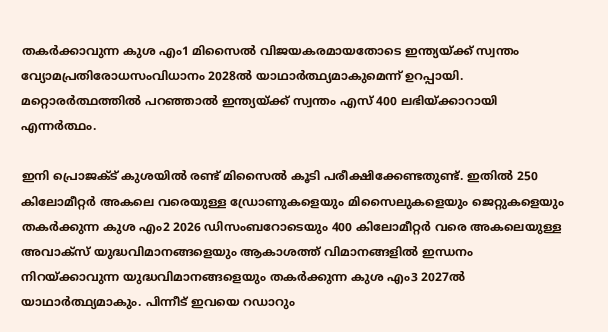തകര്‍ക്കാവുന്ന കുശ എം1 മിസൈല്‍ വിജയകരമായതോടെ ഇന്ത്യയ്‌ക്ക് സ്വന്തം വ്യോമപ്രതിരോധസംവിധാനം 2028ല്‍ യാഥാര്‍ത്ഥ്യമാകുമെന്ന് ഉറപ്പായി. മറ്റൊരര്‍ത്ഥത്തില്‍ പറഞ്ഞാല്‍ ഇന്ത്യയ്‌ക്ക് സ്വന്തം എസ് 400 ലഭിയ്‌ക്കാറായി എന്നര്‍ത്ഥം.

ഇനി പ്രൊജക്ട് കുശയില്‍ രണ്ട് മിസൈല്‍ കൂടി പരീക്ഷിക്കേണ്ടതുണ്ട്. ഇതില്‍ 250 കിലോമീറ്റര്‍ അകലെ വരെയുള്ള ഡ്രോണുകളെയും മിസൈലുകളെയും ജെറ്റുകളെയും തകര്‍ക്കുന്ന കുശ എം2 2026 ഡിസംബറോടെയും 400 കിലോമീറ്റര്‍ വരെ അകലെയുള്ള അവാക്സ് യുദ്ധവിമാനങ്ങളെയും ആകാശത്ത് വിമാനങ്ങളില്‍ ഇന്ധനം നിറയ്‌ക്കാവുന്ന യുദ്ധവിമാനങ്ങളെയും തകര്‍ക്കുന്ന കുശ എം3 2027ല്‍ യാഥാര്‍ത്ഥ്യമാകും. പിന്നീട് ഇവയെ റഡാറും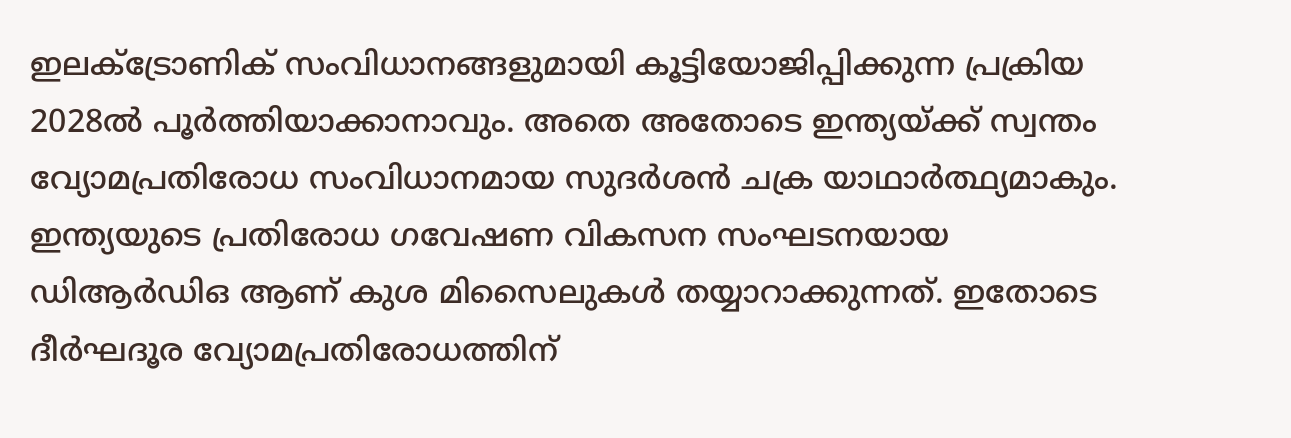ഇലക്ട്രോണിക് സംവിധാനങ്ങളുമായി കൂട്ടിയോജിപ്പിക്കുന്ന പ്രക്രിയ 2028ല്‍ പൂര്‍ത്തിയാക്കാനാവും. അതെ അതോടെ ഇന്ത്യയ്‌ക്ക് സ്വന്തം വ്യോമപ്രതിരോധ സംവിധാനമായ സുദര്‍ശന്‍ ചക്ര യാഥാര്‍ത്ഥ്യമാകും. ഇന്ത്യയുടെ പ്രതിരോധ ഗവേഷണ വികസന സംഘടനയായ ഡിആര്‍ഡിഒ ആണ് കുശ മിസൈലുകള്‍ തയ്യാറാക്കുന്നത്. ഇതോടെ ദീര്‍ഘദൂര വ്യോമപ്രതിരോധത്തിന്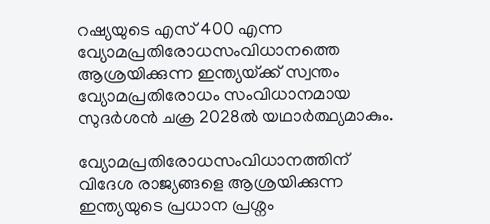റഷ്യയുടെ എസ് 400 എന്ന വ്യോമപ്രതിരോധസംവിധാനത്തെ ആശ്രയിക്കുന്ന ഇന്ത്യയ്‌ക്ക് സ്വന്തം വ്യോമപ്രതിരോധം സംവിധാനമായ സുദര്‍ശന്‍ ചക്ര 2028ല്‍ യഥാര്‍ത്ഥ്യമാകും.

വ്യോമപ്രതിരോധസംവിധാനത്തിന് വിദേശ രാജ്യങ്ങളെ ആശ്രയിക്കുന്ന ഇന്ത്യയുടെ പ്രധാന പ്രശ്നം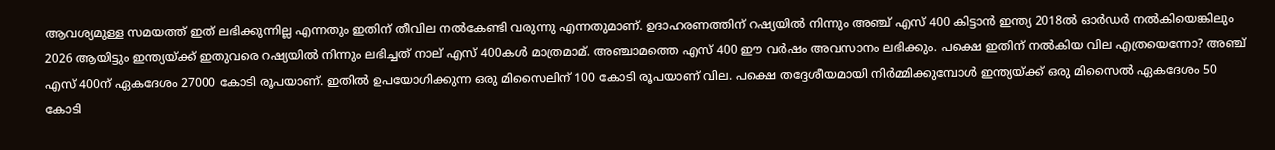ആവശ്യമുള്ള സമയത്ത് ഇത് ലഭിക്കുന്നില്ല എന്നതും ഇതിന് തീവില നല്‍കേണ്ടി വരുന്നു എന്നതുമാണ്. ഉദാഹരണത്തിന് റഷ്യയില്‍ നിന്നും അഞ്ച് എസ് 400 കിട്ടാന്‍ ഇന്ത്യ 2018ല്‍ ഓര്‍ഡര്‍ നല്‍കിയെങ്കിലും 2026 ആയിട്ടും ഇന്ത്യയ്‌ക്ക് ഇതുവരെ റഷ്യയില്‍ നിന്നും ലഭിച്ചത് നാല് എസ് 400കള്‍ മാത്രമാമ്. അഞ്ചാമത്തെ എസ് 400 ഈ വര്‍ഷം അവസാനം ലഭിക്കും. പക്ഷെ ഇതിന് നല്‍കിയ വില എത്രയെന്നോ? അഞ്ച് എസ് 400ന് ഏകദേശം 27000 കോടി രൂപയാണ്. ഇതില്‍ ഉപയോഗിക്കുന്ന ഒരു മിസൈലിന് 100 കോടി രൂപയാണ് വില. പക്ഷെ തദ്ദേശീയമായി നിര്‍മ്മിക്കുമ്പോള്‍ ഇന്ത്യയ്‌ക്ക് ഒരു മിസൈല്‍ ഏകദേശം 50 കോടി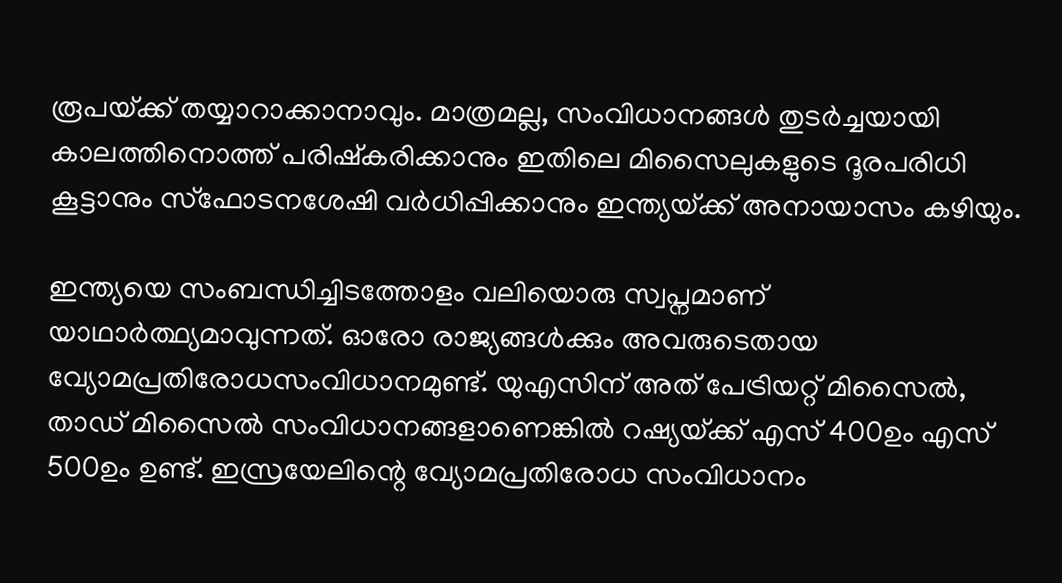രൂപയ്‌ക്ക് തയ്യാറാക്കാനാവും. മാത്രമല്ല, സംവിധാനങ്ങള്‍ തുടര്‍ച്ചയായി കാലത്തിനൊത്ത് പരിഷ്കരിക്കാനും ഇതിലെ മിസൈലുകളുടെ ദൂരപരിധി കൂട്ടാനും സ്ഫോടനശേഷി വര്‍ധിപ്പിക്കാനും ഇന്ത്യയ്‌ക്ക് അനായാസം കഴിയും.

ഇന്ത്യയെ സംബന്ധിച്ചിടത്തോളം വലിയൊരു സ്വപ്നമാണ് യാഥാര്‍ത്ഥ്യമാവുന്നത്. ഓരോ രാജ്യങ്ങള്‍ക്കും അവരുടെതായ വ്യോമപ്രതിരോധസംവിധാനമുണ്ട്. യുഎസിന് അത് പേട്രിയറ്റ് മിസൈല്‍, താഡ് മിസൈല്‍ സംവിധാനങ്ങളാണെങ്കില്‍ റഷ്യയ്‌ക്ക് എസ് 400ഉം എസ് 500ഉം ഉണ്ട്. ഇസ്രയേലിന്റെ വ്യോമപ്രതിരോധ സംവിധാനം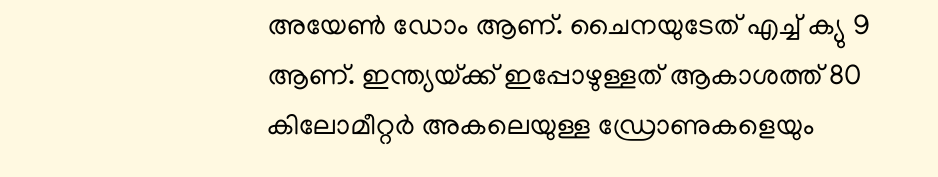അയേണ്‍ ഡോം ആണ്. ചൈനയുടേത് എച്ച് ക്യു 9 ആണ്. ഇന്ത്യയ്‌ക്ക് ഇപ്പോഴുള്ളത് ആകാശത്ത് 80 കിലോമീറ്റര്‍ അകലെയുള്ള ഡ്രോണുകളെയും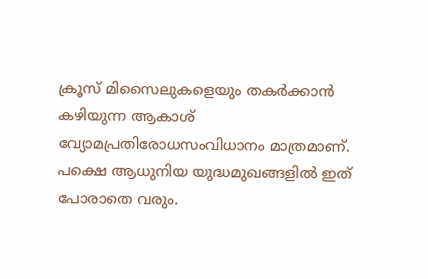ക്രൂസ് മിസൈലുകളെയും തകര്‍ക്കാന്‍ കഴിയുന്ന ആകാശ് വ്യോമപ്രതിരോധസംവിധാനം മാത്രമാണ്. പക്ഷെ ആധുനിയ യുദ്ധമുഖങ്ങളില്‍ ഇത് പോരാതെ വരും.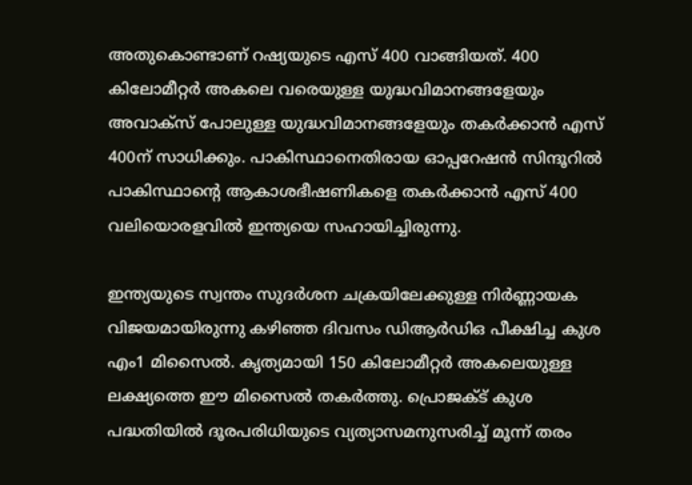അതുകൊണ്ടാണ് റഷ്യയുടെ എസ് 400 വാങ്ങിയത്. 400 കിലോമീറ്റര്‍ അകലെ വരെയുള്ള യുദ്ധവിമാനങ്ങളേയും അവാക്സ് പോലുള്ള യുദ്ധവിമാനങ്ങളേയും തകര്‍ക്കാന്‍ എസ് 400ന് സാധിക്കും. പാകിസ്ഥാനെതിരായ ഓപ്പറേഷന്‍ സിന്ദൂറില്‍ പാകിസ്ഥാന്റെ ആകാശഭീഷണികളെ തകര്‍ക്കാന്‍ എസ് 400 വലിയൊരളവില്‍ ഇന്ത്യയെ സഹായിച്ചിരുന്നു.

ഇന്ത്യയുടെ സ്വന്തം സുദര്‍ശന ചക്രയിലേക്കുള്ള നിര്‍ണ്ണായക വിജയമായിരുന്നു കഴിഞ്ഞ ദിവസം ഡിആര്‍ഡിഒ പീക്ഷിച്ച കുശ എം1 മിസൈല്‍. കൃത്യമായി 150 കിലോമീറ്റര്‍ അകലെയുള്ള ലക്ഷ്യത്തെ ഈ മിസൈല്‍ തകര്‍ത്തു. പ്രൊജക്ട് കുശ പദ്ധതിയില്‍ ദൂരപരിധിയുടെ വ്യത്യാസമനുസരിച്ച് മൂന്ന് തരം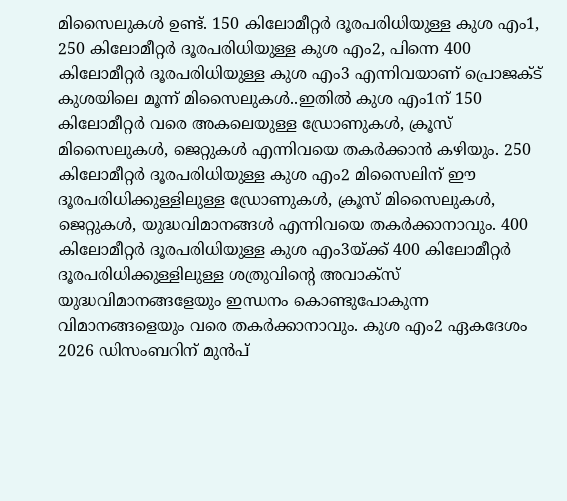മിസൈലുകള്‍ ഉണ്ട്. 150 കിലോമീറ്റര്‍ ദൂരപരിധിയുള്ള കുശ എം1, 250 കിലോമീറ്റര്‍ ദൂരപരിധിയുള്ള കുശ എം2, പിന്നെ 400 കിലോമീറ്റര്‍ ദൂരപരിധിയുള്ള കുശ എം3 എന്നിവയാണ് പ്രൊജക്ട് കുശയിലെ മൂന്ന് മിസൈലുകള്‍..ഇതില്‍ കുശ എം1ന് 150 കിലോമീറ്റര്‍ വരെ അകലെയുള്ള ഡ്രോണുകള്‍, ക്രൂസ് മിസൈലുകള്‍, ജെറ്റുകള്‍ എന്നിവയെ തകര്‍ക്കാന്‍ കഴിയും. 250 കിലോമീറ്റര്‍ ദൂരപരിധിയുള്ള കുശ എം2 മിസൈലിന് ഈ ദൂരപരിധിക്കുള്ളിലുള്ള ഡ്രോണുകള്‍, ക്രൂസ് മിസൈലുകള്‍, ജെറ്റുകള്‍, യുദ്ധവിമാനങ്ങള്‍ എന്നിവയെ തകര്‍ക്കാനാവും. 400 കിലോമീറ്റര്‍ ദൂരപരിധിയുള്ള കുശ എം3യ്‌ക്ക് 400 കിലോമീറ്റര്‍ ദൂരപരിധിക്കുള്ളിലുള്ള ശത്രുവിന്റെ അവാക്സ് യുദ്ധവിമാനങ്ങളേയും ഇന്ധനം കൊണ്ടുപോകുന്ന വിമാനങ്ങളെയും വരെ തകര്‍ക്കാനാവും. കുശ എം2 ഏകദേശം 2026 ഡിസംബറിന് മുന്‍പ്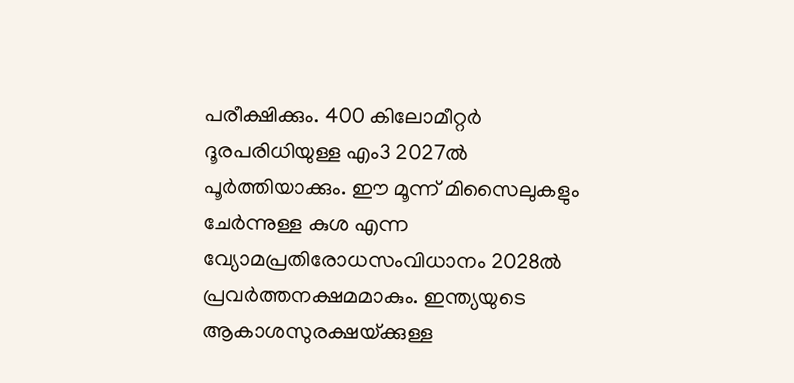പരീക്ഷിക്കും. 400 കിലോമീറ്റര്‍ ദൂരപരിധിയുള്ള എം3 2027ല്‍ പൂര്‍ത്തിയാക്കും. ഈ മൂന്ന് മിസൈലുകളും ചേര്‍ന്നുള്ള കുശ എന്ന വ്യോമപ്രതിരോധസംവിധാനം 2028ല്‍ പ്രവര്‍ത്തനക്ഷമമാകും. ഇന്ത്യയുടെ ആകാശസുരക്ഷയ്‌ക്കുള്ള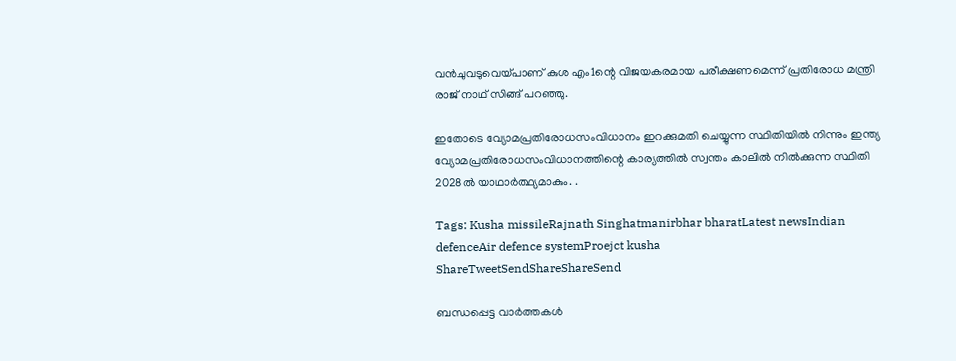വന്‍ചുവടുവെയ്‌പാണ് കുശ എം1ന്റെ വിജയകരമായ പരീക്ഷണമെന്ന് പ്രതിരോധ മന്ത്രി രാജ് നാഥ് സിങ്ങ് പറഞ്ഞു.

ഇതോടെ വ്യോമപ്രതിരോധസംവിധാനം ഇറക്കുമതി ചെയ്യുന്ന സ്ഥിതിയില്‍ നിന്നും ഇന്ത്യ വ്യോമപ്രതിരോധസംവിധാനത്തിന്റെ കാര്യത്തില്‍ സ്വന്തം കാലില്‍ നില്‍ക്കുന്ന സ്ഥിതി 2028ല്‍ യാഥാര്‍ത്ഥ്യമാകും. .

Tags: Kusha missileRajnath Singhatmanirbhar bharatLatest newsIndian defenceAir defence systemProejct kusha
ShareTweetSendShareShareSend

ബന്ധപ്പെട്ട വാര്‍ത്തകള്‍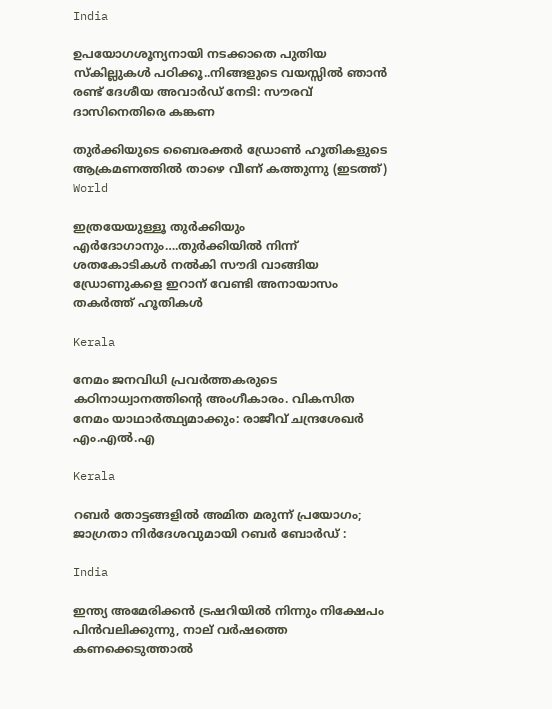India

ഉപയോഗശൂന്യനായി നടക്കാതെ പുതിയ സ്കില്ലുകള്‍ പഠിക്കൂ..നിങ്ങളുടെ വയസ്സില്‍ ഞാന്‍ രണ്ട് ദേശീയ അവാര്‍ഡ് നേടി: സൗരവ് ദാസിനെതിരെ കങ്കണ

തുര്‍ക്കിയുടെ ബൈരക്തര്‍ ഡ്രോണ്‍ ഹൂതികളുടെ ആക്രമണത്തില്‍ താഴെ വീണ് കത്തുന്നു (ഇടത്ത്)
World

ഇത്രയേയുള്ളൂ തുര്‍ക്കിയും എര്‍ദോഗാനും….തുര്‍ക്കിയില്‍ നിന്ന് ശതകോടികള്‍ നല്‍കി സൗദി വാങ്ങിയ ഡ്രോണുകളെ ഇറാന് വേണ്ടി അനായാസം തകര്‍ത്ത് ഹൂതികള്‍

Kerala

നേമം ജനവിധി പ്രവർത്തകരുടെ കഠിനാധ്വാനത്തിന്റെ അംഗീകാരം. വികസിത നേമം യാഥാർത്ഥ്യമാക്കും: രാജീവ് ചന്ദ്രശേഖർ എം.എൽ.എ

Kerala

റബർ തോട്ടങ്ങളിൽ അമിത മരുന്ന് പ്രയോഗം; ജാഗ്രതാ നിർദേശവുമായി റബർ ബോർഡ് :

India

ഇന്ത്യ അമേരിക്കന്‍ ട്രഷറിയില്‍ നിന്നും നിക്ഷേപം പിന്‍വലിക്കുന്നു, നാല് വര്‍ഷത്തെ കണക്കെടുത്താല്‍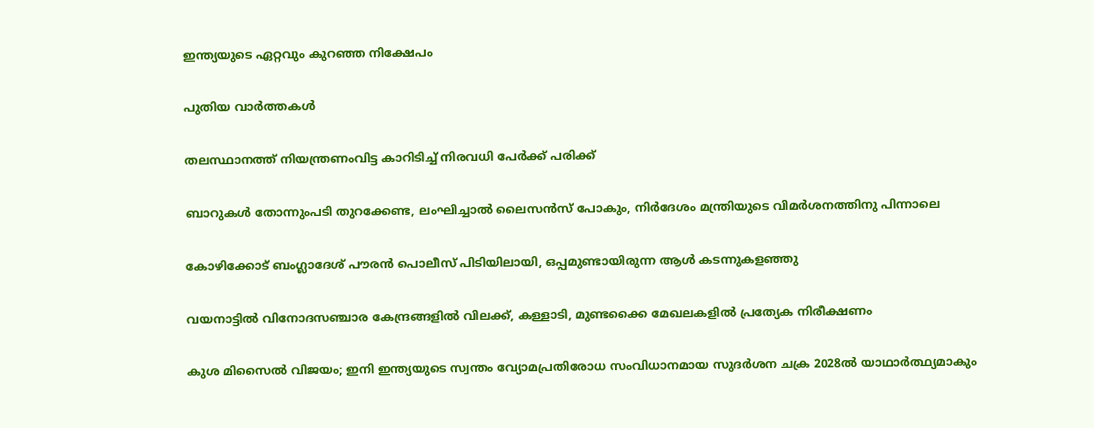ഇന്ത്യയുടെ ഏറ്റവും കുറഞ്ഞ നിക്ഷേപം

പുതിയ വാര്‍ത്തകള്‍

തലസ്ഥാനത്ത് നിയന്ത്രണംവിട്ട കാറിടിച്ച് നിരവധി പേര്‍ക്ക് പരിക്ക്

ബാറുകള്‍ തോന്നുംപടി തുറക്കേണ്ട, ലംഘിച്ചാല്‍ ലൈസന്‍സ് പോകും, നിര്‍ദേശം മന്ത്രിയുടെ വിമര്‍ശനത്തിനു പിന്നാലെ

കോഴിക്കോട് ബംഗ്ലാദേശ് പൗരന്‍ പൊലീസ് പിടിയിലായി, ഒപ്പമുണ്ടായിരുന്ന ആള്‍ കടന്നുകളഞ്ഞു

വയനാട്ടില്‍ വിനോദസഞ്ചാര കേന്ദ്രങ്ങളില്‍ വിലക്ക്, കള്ളാടി, മുണ്ടക്കൈ മേഖലകളില്‍ പ്രത്യേക നിരീക്ഷണം

കുശ മിസൈല്‍ വിജയം; ഇനി ഇന്ത്യയുടെ സ്വന്തം വ്യോമപ്രതിരോധ സംവിധാനമായ സുദര്‍ശന ചക്ര 2028ല്‍ യാഥാര്‍ത്ഥ്യമാകും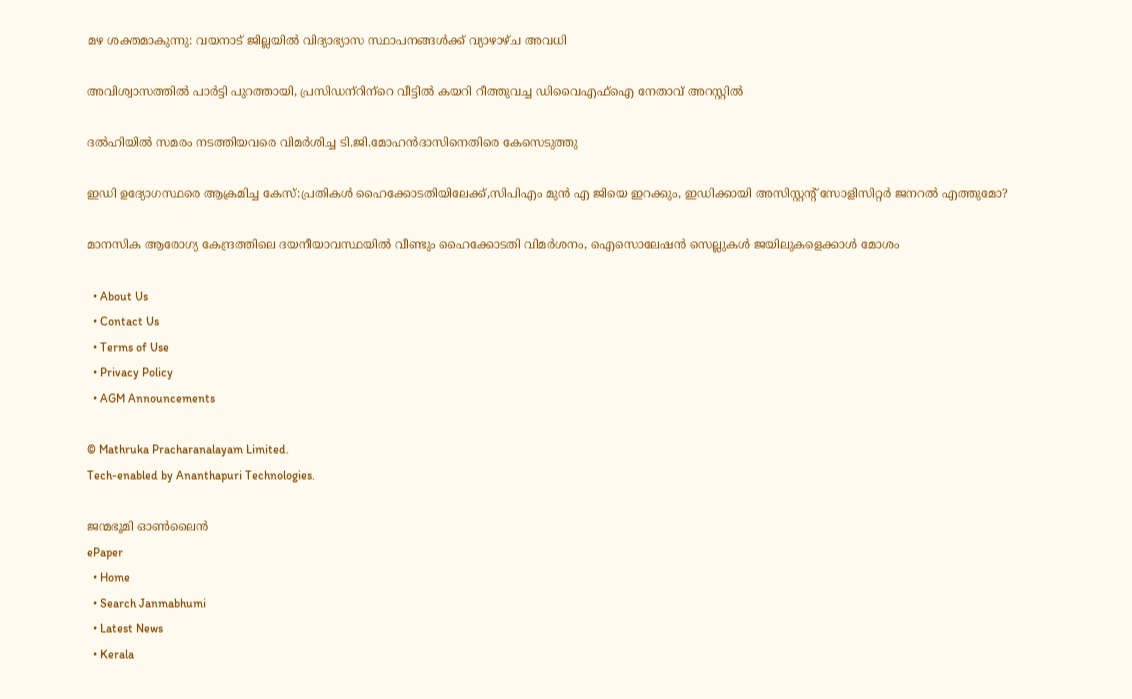മഴ ശക്തമാകുന്നു: വയനാട് ജില്ലയില്‍ വിദ്യാഭ്യാസ സ്ഥാപനങ്ങള്‍ക്ക് വ്യാഴാഴ്ച അവധി

അവിശ്വാസത്തില്‍ പാര്‍ട്ടി പുറത്തായി, പ്രസിഡന്‌റിന്‌റെ വീട്ടില്‍ കയറി റീത്തുവച്ച ഡിവൈഎഫ്‌ഐ നേതാവ് അറസ്റ്റില്‍

ദല്‍ഹിയില്‍ സമരം നടത്തിയവരെ വിമര്‍ശിച്ച ടി.ജി.മോഹന്‍ദാസിനെതിരെ കേസെടുത്തു

ഇഡി ഉദ്യോഗസ്ഥരെ ആക്രമിച്ച കേസ്:പ്രതികള്‍ ഹൈക്കോടതിയിലേക്ക്,സിപിഎം മുന്‍ എ ജിയെ ഇറക്കും, ഇഡിക്കായി അസിസ്റ്റന്റ് സോളിസിറ്റര്‍ ജനറല്‍ എത്തുമോ?

മാനസിക ആരോഗ്യ കേന്ദ്രത്തിലെ ദയനീയാവസ്ഥയില്‍ വീണ്ടും ഹൈക്കോടതി വിമര്‍ശനം, ഐസൊലേഷന്‍ സെല്ലുകള്‍ ജയിലുകളെക്കാള്‍ മോശം

  • About Us
  • Contact Us
  • Terms of Use
  • Privacy Policy
  • AGM Announcements

© Mathruka Pracharanalayam Limited.
Tech-enabled by Ananthapuri Technologies.

ജന്മഭൂമി ഓണ്‍ലൈന്‍
ePaper
  • Home
  • Search Janmabhumi
  • Latest News
  • Kerala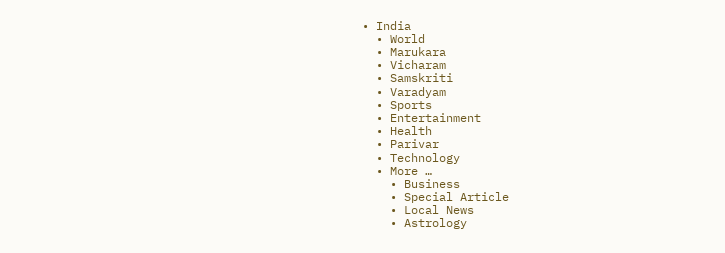• India
  • World
  • Marukara
  • Vicharam
  • Samskriti
  • Varadyam
  • Sports
  • Entertainment
  • Health
  • Parivar
  • Technology
  • More …
    • Business
    • Special Article
    • Local News
    • Astrology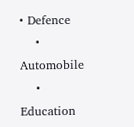• Defence
    • Automobile
    • Education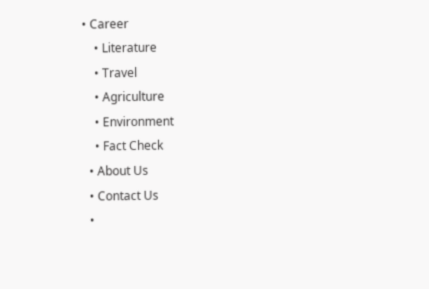• Career
    • Literature
    • Travel
    • Agriculture
    • Environment
    • Fact Check
  • About Us
  • Contact Us
  •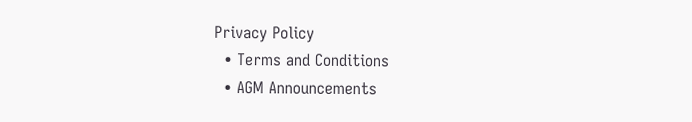Privacy Policy
  • Terms and Conditions
  • AGM Announcements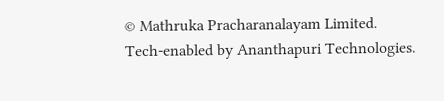© Mathruka Pracharanalayam Limited.
Tech-enabled by Ananthapuri Technologies.